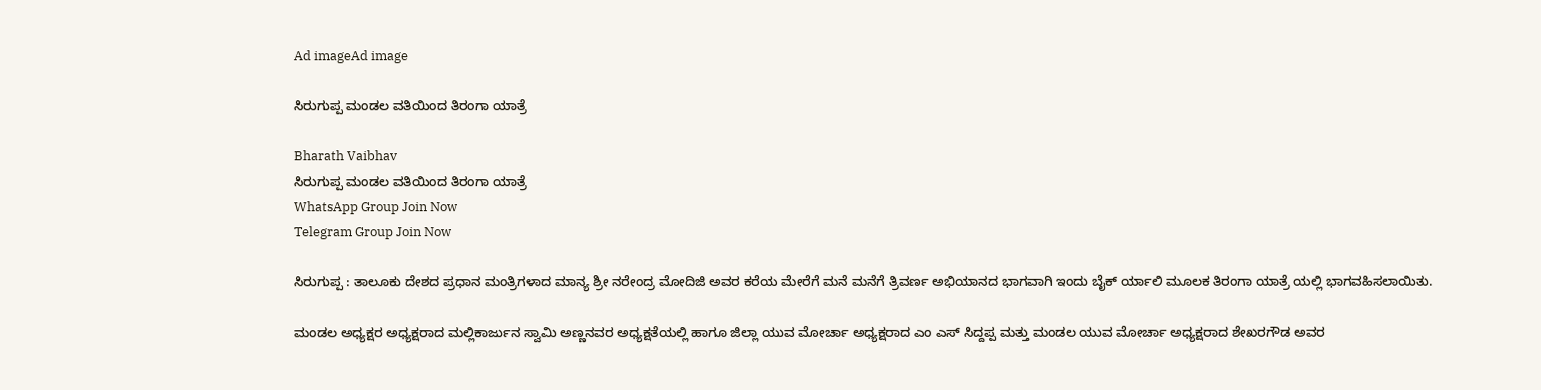Ad imageAd image

ಸಿರುಗುಪ್ಪ ಮಂಡಲ ವತಿಯಿಂದ ತಿರಂಗಾ ಯಾತ್ರೆ

Bharath Vaibhav
ಸಿರುಗುಪ್ಪ ಮಂಡಲ ವತಿಯಿಂದ ತಿರಂಗಾ ಯಾತ್ರೆ
WhatsApp Group Join Now
Telegram Group Join Now

ಸಿರುಗುಪ್ಪ : ತಾಲೂಕು ದೇಶದ ಪ್ರಧಾನ ಮಂತ್ರಿಗಳಾದ ಮಾನ್ಯ ಶ್ರೀ ನರೇಂದ್ರ ಮೋದಿಜಿ ಅವರ ಕರೆಯ ಮೇರೆಗೆ ಮನೆ ಮನೆಗೆ ತ್ರಿವರ್ಣ ಅಭಿಯಾನದ ಭಾಗವಾಗಿ ಇಂದು ಬೈಕ್ ರ್ಯಾಲಿ ಮೂಲಕ ತಿರಂಗಾ ಯಾತ್ರೆ ಯಲ್ಲಿ ಭಾಗವಹಿಸಲಾಯಿತು.

ಮಂಡಲ ಅಧ್ಯಕ್ಷರ ಅಧ್ಯಕ್ಷರಾದ ಮಲ್ಲಿಕಾರ್ಜುನ ಸ್ವಾಮಿ ಅಣ್ಣನವರ ಅಧ್ಯಕ್ಷತೆಯಲ್ಲಿ ಹಾಗೂ ಜಿಲ್ಲಾ ಯುವ ಮೋರ್ಚಾ ಅಧ್ಯಕ್ಷರಾದ ಎಂ ಎಸ್ ಸಿದ್ದಪ್ಪ ಮತ್ತು ಮಂಡಲ ಯುವ ಮೋರ್ಚಾ ಅಧ್ಯಕ್ಷರಾದ ಶೇಖರಗೌಡ ಅವರ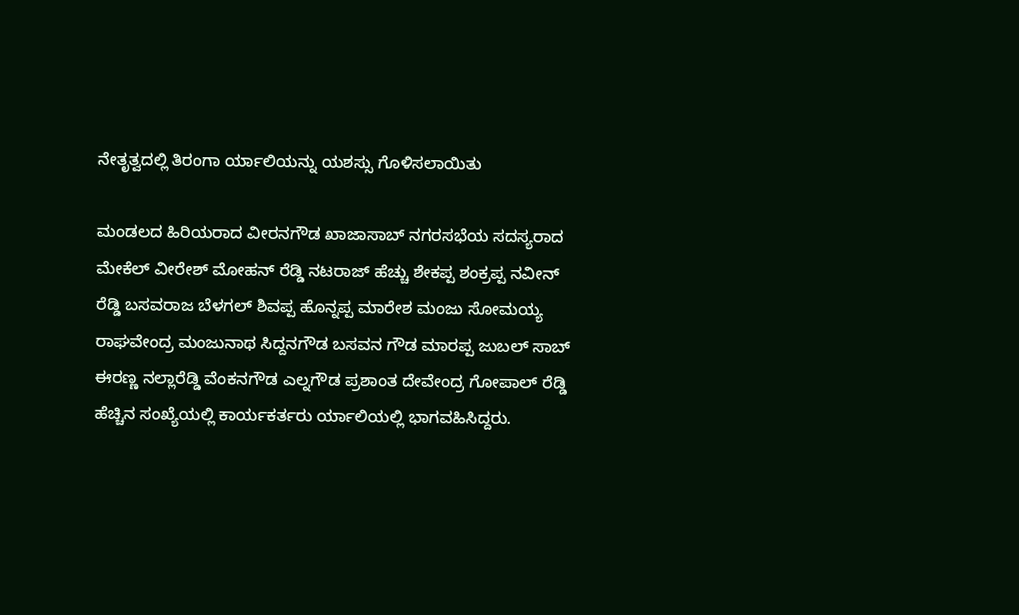ನೇತೃತ್ವದಲ್ಲಿ ತಿರಂಗಾ ರ್ಯಾಲಿಯನ್ನು ಯಶಸ್ಸು ಗೊಳಿಸಲಾಯಿತು

ಮಂಡಲದ ಹಿರಿಯರಾದ ವೀರನಗೌಡ ಖಾಜಾಸಾಬ್ ನಗರಸಭೆಯ ಸದಸ್ಯರಾದ ಮೇಕೆಲ್ ವೀರೇಶ್ ಮೋಹನ್ ರೆಡ್ಡಿ ನಟರಾಜ್ ಹೆಚ್ಚು ಶೇಕಪ್ಪ ಶಂಕ್ರಪ್ಪ ನವೀನ್ ರೆಡ್ಡಿ ಬಸವರಾಜ ಬೆಳಗಲ್ ಶಿವಪ್ಪ ಹೊನ್ನಪ್ಪ ಮಾರೇಶ ಮಂಜು ಸೋಮಯ್ಯ ರಾಘವೇಂದ್ರ ಮಂಜುನಾಥ ಸಿದ್ದನಗೌಡ ಬಸವನ ಗೌಡ ಮಾರಪ್ಪ ಜುಬಲ್ ಸಾಬ್ ಈರಣ್ಣ ನಲ್ಲಾರೆಡ್ಡಿ ವೆಂಕನಗೌಡ ಎಲ್ನಗೌಡ ಪ್ರಶಾಂತ ದೇವೇಂದ್ರ ಗೋಪಾಲ್ ರೆಡ್ಡಿ ಹೆಚ್ಚಿನ ಸಂಖ್ಯೆಯಲ್ಲಿ ಕಾರ್ಯಕರ್ತರು ರ್ಯಾಲಿಯಲ್ಲಿ ಭಾಗವಹಿಸಿದ್ದರು.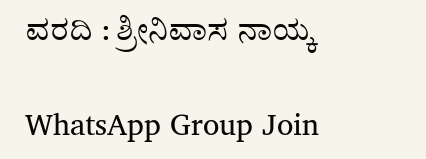ವರದಿ : ಶ್ರೀನಿವಾಸ ನಾಯ್ಕ

WhatsApp Group Join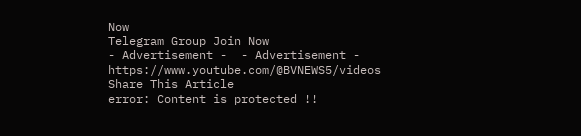Now
Telegram Group Join Now
- Advertisement -  - Advertisement -  https://www.youtube.com/@BVNEWS5/videos
Share This Article
error: Content is protected !!